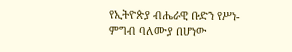የኢትዮጵያ ብሔራዊ ቡድን የሥነ-ምግብ ባለሙያ በሆነው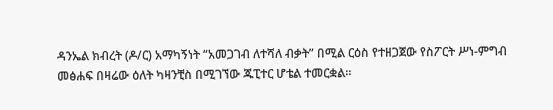ዳንኤል ክብረት (ዶ/ር) አማካኝነት “አመጋገብ ለተሻለ ብቃት” በሚል ርዕስ የተዘጋጀው የስፖርት ሥነ-ምግብ መፅሐፍ በዛሬው ዕለት ካዛንቺስ በሚገኘው ጁፒተር ሆቴል ተመርቋል።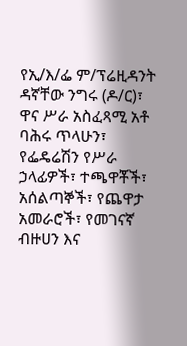የኢ/እ/ፌ ም/ፕሬዚዳንት ዳኛቸው ንግሩ (ዶ/ር)፣ ዋና ሥራ አስፈጻሚ አቶ ባሕሩ ጥላሁን፣ የፌዴሬሽን የሥራ ኃላፊዎች፣ ተጫዋቾች፣ አሰልጣኞች፣ የጨዋታ አመራሮች፣ የመገናኛ ብዙሀን እና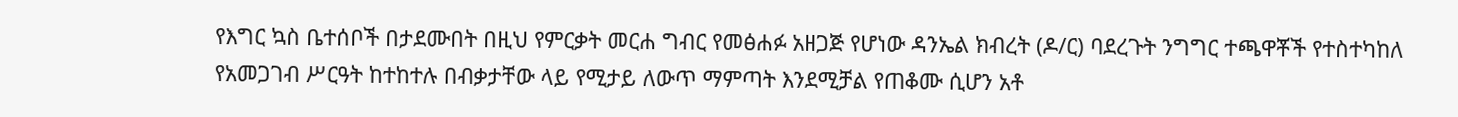የእግር ኳስ ቤተሰቦች በታደሙበት በዚህ የምርቃት መርሐ ግብር የመፅሐፉ አዘጋጅ የሆነው ዳንኤል ክብረት (ዶ/ር) ባደረጉት ንግግር ተጫዋቾች የተስተካከለ የአመጋገብ ሥርዓት ከተከተሉ በብቃታቸው ላይ የሚታይ ለውጥ ማምጣት እንደሚቻል የጠቆሙ ሲሆን አቶ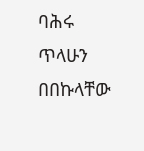ባሕሩ ጥላሁን በበኩላቸው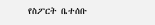የስፖርት ቤተሰቡ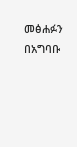መፅሐፉን በአግባቡ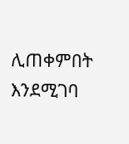ሊጠቀምበት እንደሚገባ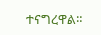ተናግረዋል።